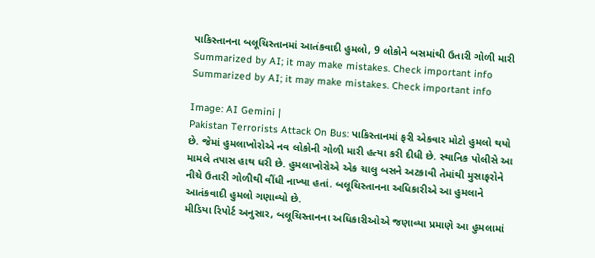પાકિસ્તાનના બલૂચિસ્તાનમાં આતંકવાદી હુમલો, 9 લોકોને બસમાંથી ઉતારી ગોળી મારી
Summarized by AI; it may make mistakes. Check important info
Summarized by AI; it may make mistakes. Check important info

Image: AI Gemini |
Pakistan Terrorists Attack On Bus: પાકિસ્તાનમાં ફરી એકવાર મોટો હુમલો થયો છે. જેમાં હુમલાખોરોએ નવ લોકોની ગોળી મારી હત્યા કરી દીધી છે. સ્થાનિક પોલીસે આ મામલે તપાસ હાથ ધરી છે. હુમલાખોરોએ એક ચાલુ બસને અટકાવી તેમાંથી મુસાફરોને નીચે ઉતારી ગોળીથી વીંધી નાખ્યા હતાં. બલૂચિસ્તાનના અધિકારીએ આ હુમલાને આતંકવાદી હુમલો ગણાવ્યો છે.
મીડિયા રિપોર્ટ અનુસાર, બલૂચિસ્તાનના અધિકારીઓએ જણાવ્યા પ્રમાણે આ હુમલામાં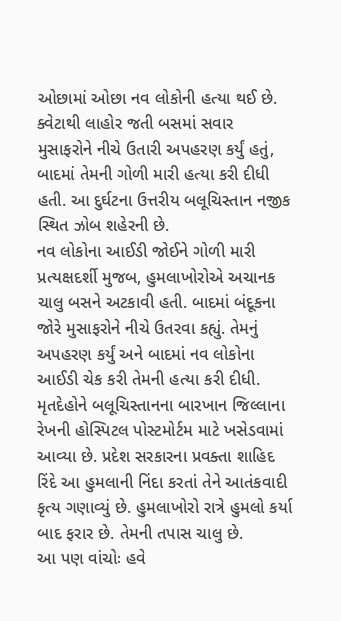ઓછામાં ઓછા નવ લોકોની હત્યા થઈ છે. ક્વેટાથી લાહોર જતી બસમાં સવાર મુસાફરોને નીચે ઉતારી અપહરણ કર્યું હતું, બાદમાં તેમની ગોળી મારી હત્યા કરી દીધી હતી. આ દુર્ઘટના ઉત્તરીય બલૂચિસ્તાન નજીક સ્થિત ઝોબ શહેરની છે.
નવ લોકોના આઈડી જોઈને ગોળી મારી
પ્રત્યક્ષદર્શી મુજબ, હુમલાખોરોએ અચાનક ચાલુ બસને અટકાવી હતી. બાદમાં બંદૂકના જોરે મુસાફરોને નીચે ઉતરવા કહ્યું. તેમનું અપહરણ કર્યું અને બાદમાં નવ લોકોના આઈડી ચેક કરી તેમની હત્યા કરી દીધી. મૃતદેહોને બલૂચિસ્તાનના બારખાન જિલ્લાના રેખની હોસ્પિટલ પોસ્ટમોર્ટમ માટે ખસેડવામાં આવ્યા છે. પ્રદેશ સરકારના પ્રવક્તા શાહિદ રિંદે આ હુમલાની નિંદા કરતાં તેને આતંકવાદી કૃત્ય ગણાવ્યું છે. હુમલાખોરો રાત્રે હુમલો કર્યા બાદ ફરાર છે. તેમની તપાસ ચાલુ છે.
આ પણ વાંચોઃ હવે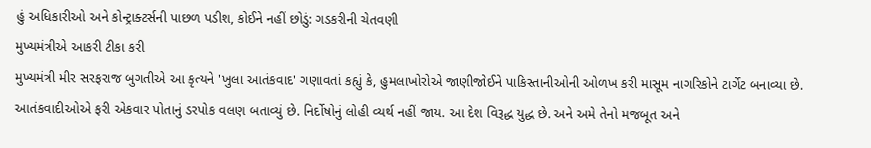હું અધિકારીઓ અને કોન્ટ્રાક્ટર્સની પાછળ પડીશ, કોઈને નહીં છોડું: ગડકરીની ચેતવણી
મુખ્યમંત્રીએ આકરી ટીકા કરી
મુખ્યમંત્રી મીર સરફરાજ બુગતીએ આ કૃત્યને 'ખુલા આતંકવાદ' ગણાવતાં કહ્યું કે, હુમલાખોરોએ જાણીજોઈને પાકિસ્તાનીઓની ઓળખ કરી માસૂમ નાગરિકોને ટાર્ગેટ બનાવ્યા છે. આતંકવાદીઓએ ફરી એકવાર પોતાનું ડરપોક વલણ બતાવ્યું છે. નિર્દોષોનું લોહી વ્યર્થ નહીં જાય. આ દેશ વિરૂદ્ધ યુદ્ધ છે. અને અમે તેનો મજબૂત અને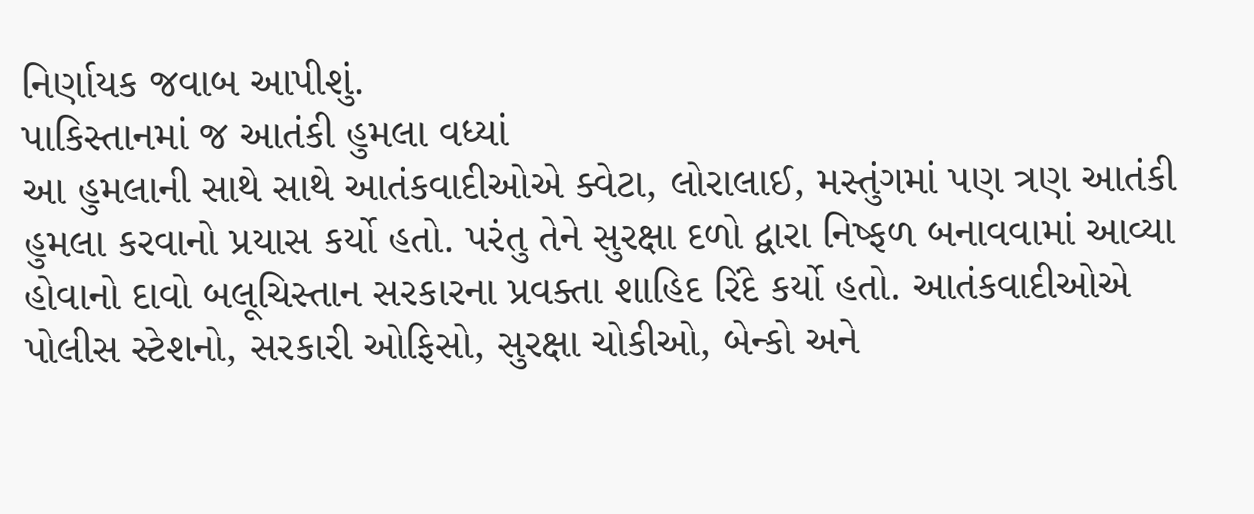નિર્ણાયક જવાબ આપીશું.
પાકિસ્તાનમાં જ આતંકી હુમલા વધ્યાં
આ હુમલાની સાથે સાથે આતંકવાદીઓએ ક્વેટા, લોરાલાઈ, મસ્તુંગમાં પણ ત્રણ આતંકી હુમલા કરવાનો પ્રયાસ કર્યો હતો. પરંતુ તેને સુરક્ષા દળો દ્વારા નિષ્ફળ બનાવવામાં આવ્યા હોવાનો દાવો બલૂચિસ્તાન સરકારના પ્રવક્તા શાહિદ રિંદે કર્યો હતો. આતંકવાદીઓએ પોલીસ સ્ટેશનો, સરકારી ઓફિસો, સુરક્ષા ચોકીઓ, બેન્કો અને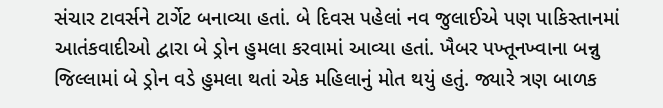સંચાર ટાવર્સને ટાર્ગેટ બનાવ્યા હતાં. બે દિવસ પહેલાં નવ જુલાઈએ પણ પાકિસ્તાનમાં આતંકવાદીઓ દ્વારા બે ડ્રોન હુમલા કરવામાં આવ્યા હતાં. ખૈબર પખ્તૂનખ્વાના બન્નુ જિલ્લામાં બે ડ્રોન વડે હુમલા થતાં એક મહિલાનું મોત થયું હતું. જ્યારે ત્રણ બાળક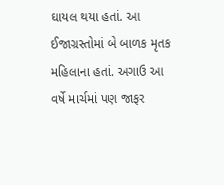ઘાયલ થયા હતાં. આ ઈજાગ્રસ્તોમાં બે બાળક મૃતક મહિલાના હતાં. અગાઉ આ વર્ષે માર્ચમાં પણ જાફર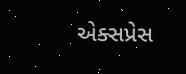એક્સપ્રેસ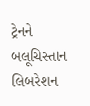ટ્રેનને બલૂચિસ્તાન લિબરેશન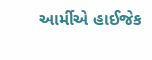આર્મીએ હાઈજેક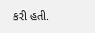કરી હતી.